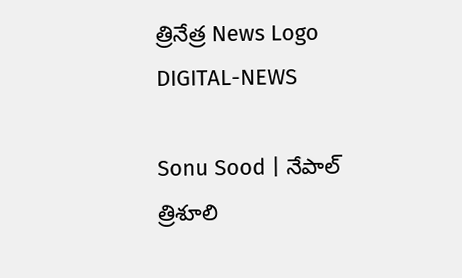త్రినేత్ర News Logo
DIGITAL-NEWS

Sonu Sood | నేపాల్ త్రిశూలి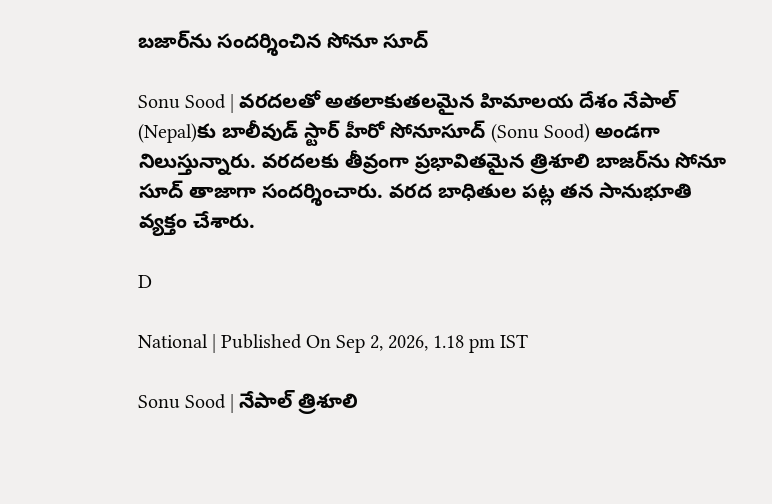బ‌జార్‌ను సంద‌ర్శించిన సోనూ సూద్‌

Sonu Sood | వ‌ర‌ద‌ల‌తో అత‌లాకుత‌ల‌మైన హిమాల‌య దేశం నేపాల్ (Nepal)కు బాలీవుడ్ స్టార్ హీరో సోనూసూద్ (Sonu Sood) అండ‌గా నిలుస్తున్నారు. వ‌ర‌ద‌ల‌కు తీవ్రంగా ప్ర‌భావిత‌మైన త్రిశూలి బాజ‌ర్‌ను సోనూ సూద్ తాజాగా సంద‌ర్శించారు. వ‌ర‌ద బాధితుల ప‌ట్ల త‌న సానుభూతి వ్య‌క్తం చేశారు.

D

National | Published On Sep 2, 2026, 1.18 pm IST

Sonu Sood | నేపాల్ త్రిశూలి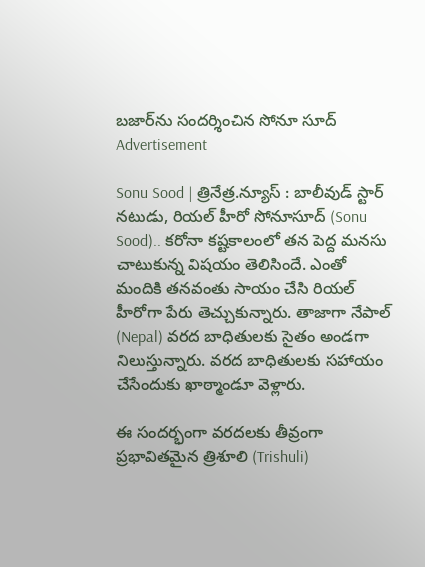బ‌జార్‌ను సంద‌ర్శించిన సోనూ సూద్‌
Advertisement

Sonu Sood | త్రినేత్ర‌.న్యూస్ : బాలీవుడ్‌ స్టార్‌ నటుడు, రియల్‌ హీరో సోనూసూద్ (Sonu Sood).. కరోనా కష్టకాలంలో తన పెద్ద మనసు చాటుకున్న విషయం తెలిసిందే. ఎంతో మందికి తనవంతు సాయం చేసి రియల్‌ హీరోగా పేరు తెచ్చుకున్నారు. తాజాగా నేపాల్ (Nepal) వ‌ర‌ద బాధితుల‌కు సైతం అండ‌గా నిలుస్తున్నారు. వ‌ర‌ద బాధితుల‌కు స‌హాయం చేసేందుకు ఖాఠ్మాండూ వెళ్లారు.

ఈ సంద‌ర్భంగా వ‌ర‌ద‌ల‌కు తీవ్రంగా ప్ర‌భావిత‌మైన త్రిశూలి (Trishuli)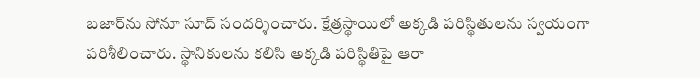బ‌జార్‌ను సోనూ సూద్ సంద‌ర్శించారు. క్షేత్ర‌స్థాయిలో అక్క‌డి ప‌రిస్థితుల‌ను స్వ‌యంగా ప‌రిశీలించారు. స్థానికుల‌ను క‌లిసి అక్క‌డి ప‌రిస్థితిపై ఆరా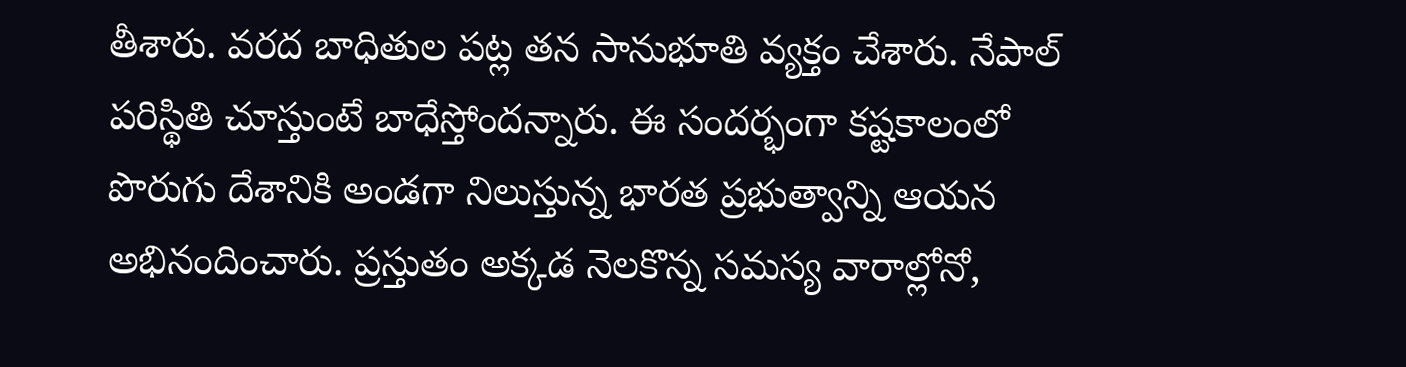తీశారు. వ‌ర‌ద బాధితుల ప‌ట్ల త‌న సానుభూతి వ్య‌క్తం చేశారు. నేపాల్ ప‌రిస్థితి చూస్తుంటే బాధేస్తోంద‌న్నారు. ఈ సంద‌ర్భంగా క‌ష్ట‌కాలంలో పొరుగు దేశానికి అండ‌గా నిలుస్తున్న భారత ప్రభుత్వాన్ని ఆయన అభినందించారు. ప్ర‌స్తుతం అక్క‌డ నెల‌కొన్న స‌మ‌స్య వారాల్లోనో,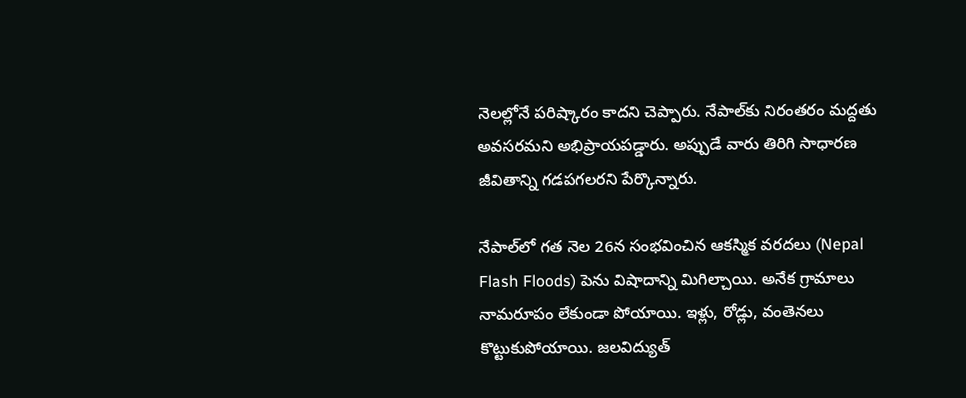నెల‌ల్లోనే ప‌రిష్కారం కాద‌ని చెప్పారు. నేపాల్‌కు నిరంత‌రం మ‌ద్ద‌తు అవ‌స‌ర‌మ‌ని అభిప్రాయ‌ప‌డ్డారు. అప్పుడే వారు తిరిగి సాధార‌ణ జీవితాన్ని గ‌డ‌ప‌గ‌ల‌ర‌ని పేర్కొన్నారు.

నేపాల్‌లో గ‌త నెల 26న సంభ‌వించిన ఆక‌స్మిక వ‌ర‌ద‌లు (Nepal Flash Floods) పెను విషాదాన్ని మిగిల్చాయి. అనేక గ్రామాలు నామ‌రూపం లేకుండా పోయాయి. ఇళ్లు, రోడ్లు, వంతెన‌లు కొట్టుకుపోయాయి. జ‌ల‌విద్యుత్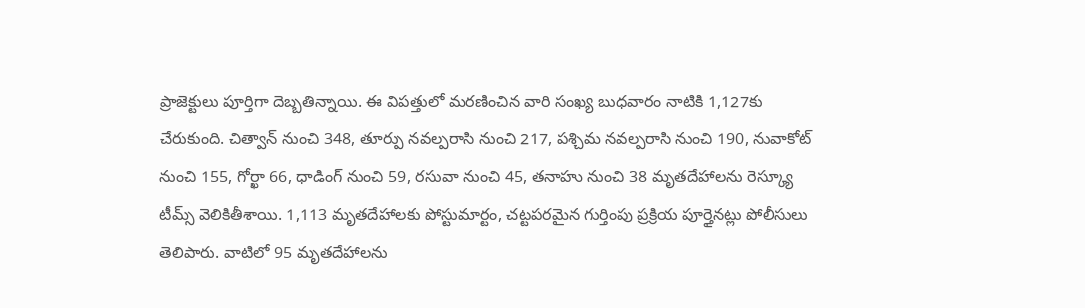ప్రాజెక్టులు పూర్తిగా దెబ్బ‌తిన్నాయి. ఈ విప‌త్తులో మ‌ర‌ణించిన‌ వారి సంఖ్య బుధ‌వారం నాటికి 1,127కు చేరుకుంది. చిత్వాన్ నుంచి 348, తూర్పు న‌వ‌ల్ప‌రాసి నుంచి 217, ప‌శ్చిమ న‌వ‌ల్ప‌రాసి నుంచి 190, నువాకోట్ నుంచి 155, గోర్ఖా 66, ధాడింగ్ నుంచి 59, ర‌సువా నుంచి 45, త‌నాహు నుంచి 38 మృత‌దేహాల‌ను రెస్క్యూ టీమ్స్ వెలికితీశాయి. 1,113 మృత‌దేహాల‌కు పోస్టుమార్టం, చ‌ట్ట‌ప‌ర‌మైన గుర్తింపు ప్ర‌క్రియ పూర్తైన‌ట్లు పోలీసులు తెలిపారు. వాటిలో 95 మృత‌దేహాల‌ను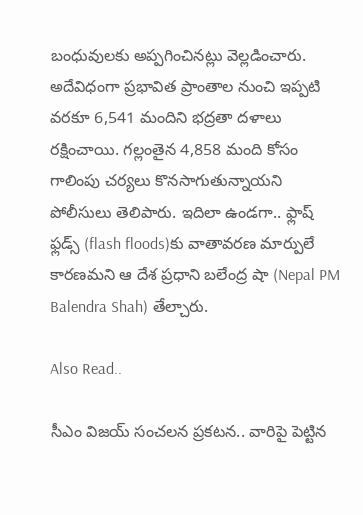బంధువుల‌కు అప్ప‌గించిన‌ట్లు వెల్ల‌డించారు. అదేవిధంగా ప్ర‌భావిత ప్రాంతాల నుంచి ఇప్ప‌టి వ‌ర‌కూ 6,541 మందిని భ‌ద్ర‌తా ద‌ళాలు ర‌క్షించాయి. గల్లంతైన 4,858 మంది కోసం గాలింపు చర్యలు కొనసాగుతున్నాయని పోలీసులు తెలిపారు. ఇదిలా ఉండ‌గా.. ఫ్లాష్ ఫ్లడ్స్ (flash floods)కు వాతావ‌ర‌ణ మార్పులే కార‌ణ‌మ‌ని ఆ దేశ ప్ర‌ధాని బ‌లేంద్ర షా (Nepal PM Balendra Shah) తేల్చారు.

Also Read..

సీఎం విజ‌య్ సంచ‌ల‌న ప్ర‌క‌ట‌న‌.. వారిపై పెట్టిన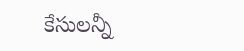కేసుల‌న్నీ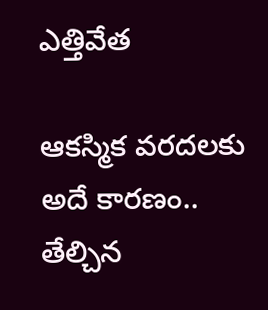ఎత్తివేత‌

ఆక‌స్మిక వ‌ర‌ద‌ల‌కు అదే కార‌ణం.. తేల్చిన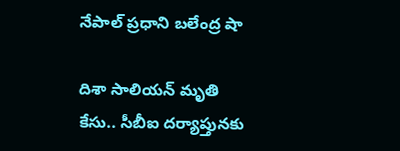నేపాల్ ప్ర‌ధాని బ‌లేంద్ర షా

దిశా సాలియన్ మృతి కేసు.. సీబీఐ దర్యాప్తునకు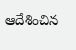ఆదేశించిన‌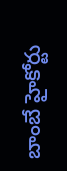బాంబే హైకోర్టు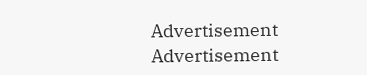Advertisement
Advertisement